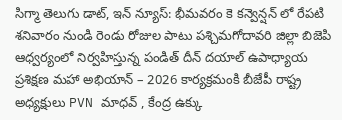సిగ్మా తెలుగు డాట్, ఇన్ న్యూస్: భీమవరం కె కన్వెన్షన్ లో రేపటి శనివారం నుండి రెండు రోజుల పాటు పశ్చిమగోదావరి జిల్లా బిజెపి ఆధ్వర్యంలో నిర్వహిస్తున్న పండిత్ దీన్ దయాల్ ఉపాధ్యాయ ప్రశిక్షణ మహా అభియాన్ – 2026 కార్యక్రమంకి బీజేపీ రాష్ట్ర అధ్యక్షులు PVN మాధవ్ , కేంద్ర ఉక్కు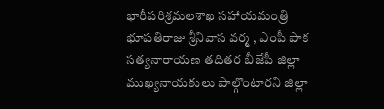భారీపరిశ్రమలశాఖ సహాయమంత్రి భూపతిరాజు శ్రీనివాస వర్మ , ఎంపీ పాక సత్యనారాయణ తదితర బీజేపీ జిల్లా ముఖ్యనాయకులు పాల్గొంటారని జిల్లా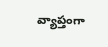వ్యాప్తంగా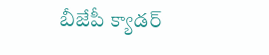బీజేపీ క్యాడర్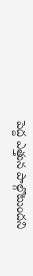పెద్ద ఎత్తున పాల్గొటుందని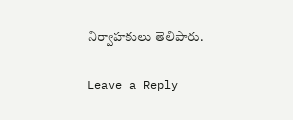నిర్వాహకులు తెలిపారు.

Leave a Reply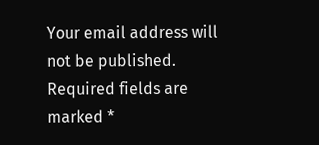Your email address will not be published. Required fields are marked *